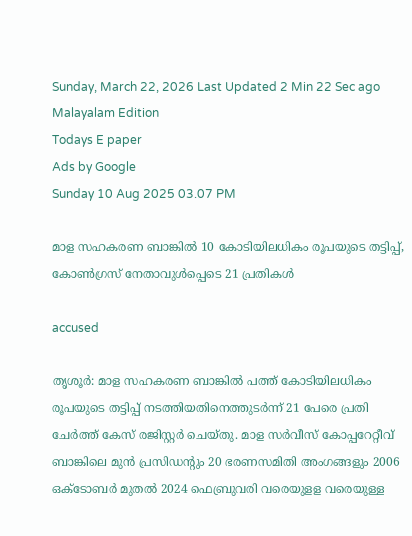Sunday, March 22, 2026 Last Updated 2 Min 22 Sec ago Malayalam Edition
Todays E paper
Ads by Google
Sunday 10 Aug 2025 03.07 PM

മാള സഹകരണ ബാങ്കില്‍ 10 കോടിയിലധികം രൂപയുടെ തട്ടിപ്പ്, കോണ്‍ഗ്രസ് നേതാവുള്‍പ്പെടെ 21 പ്രതികള്‍

accused

തൃശൂര്‍: മാള സഹകരണ ബാങ്കില്‍ പത്ത് കോടിയിലധികം രൂപയുടെ തട്ടിപ്പ് നടത്തിയതിനെത്തുടര്‍ന്ന് 21 പേരെ പ്രതി ചേര്‍ത്ത് കേസ് രജിസ്റ്റര്‍ ചെയ്തു. മാള സര്‍വീസ് കോപ്പറേറ്റീവ് ബാങ്കിലെ മുന്‍ പ്രസിഡന്റും 20 ഭരണസമിതി അംഗങ്ങളും 2006 ഒക്ടോബര്‍ മുതല്‍ 2024 ഫെബ്രുവരി വരെയുളള വരെയുള്ള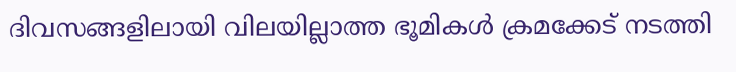ദിവസങ്ങളിലായി വിലയില്ലാത്ത ഭൂമികള്‍ ക്രമക്കേട് നടത്തി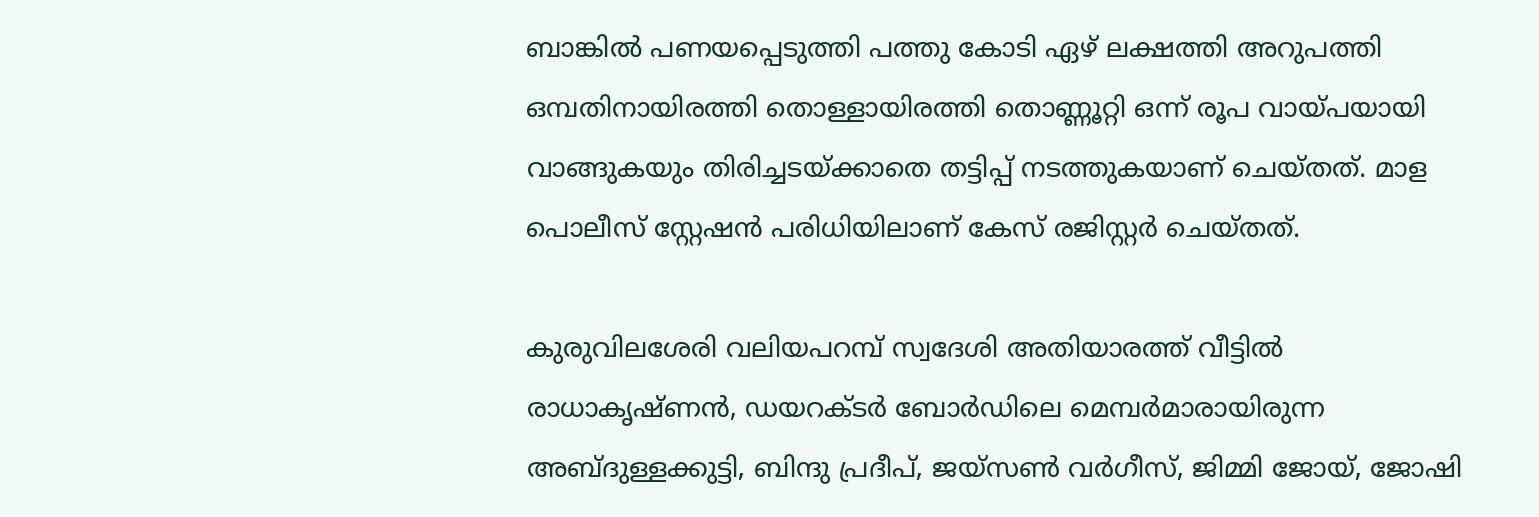ബാങ്കില്‍ പണയപ്പെടുത്തി പത്തു കോടി ഏഴ് ലക്ഷത്തി അറുപത്തി ഒമ്പതിനായിരത്തി തൊള്ളായിരത്തി തൊണ്ണൂറ്റി ഒന്ന് രൂപ വായ്പയായി വാങ്ങുകയും തിരിച്ചടയ്ക്കാതെ തട്ടിപ്പ് നടത്തുകയാണ് ചെയ്തത്. മാള പൊലീസ് സ്റ്റേഷന്‍ പരിധിയിലാണ് കേസ് രജിസ്റ്റര്‍ ചെയ്തത്.

കുരുവിലശേരി വലിയപറമ്പ് സ്വദേശി അതിയാരത്ത് വീട്ടില്‍ രാധാകൃഷ്ണന്‍, ഡയറക്ടര്‍ ബോര്‍ഡിലെ മെമ്പര്‍മാരായിരുന്ന അബ്ദുള്ളക്കുട്ടി, ബിന്ദു പ്രദീപ്, ജയ്സണ്‍ വര്‍ഗീസ്, ജിമ്മി ജോയ്, ജോഷി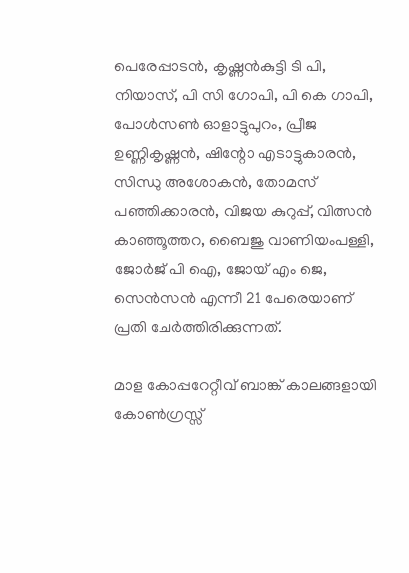പെരേപ്പാടന്‍, കൃഷ്ണന്‍കുട്ടി ടി പി, നിയാസ്, പി സി ഗോപി, പി കെ ഗാപി, പോള്‍സണ്‍ ഓളാട്ടുപുറം, പ്രീജ ഉണ്ണികൃഷ്ണന്‍, ഷിന്റോ എടാട്ടുകാരന്‍, സിന്ധു അശോകന്‍, തോമസ് പഞ്ഞിക്കാരന്‍, വിജയ കുറുപ്പ്, വിത്സന്‍ കാഞ്ഞൂത്തറ, ബൈജു വാണിയംപള്ളി, ജോര്‍ജ് പി ഐ, ജോയ് എം ജെ, സെന്‍സന്‍ എന്നീ 21 പേരെയാണ് പ്രതി ചേര്‍ത്തിരിക്കുന്നത്.

മാള കോപ്പറേറ്റീവ് ബാങ്ക് കാലങ്ങളായി കോണ്‍ഗ്രസ്സ്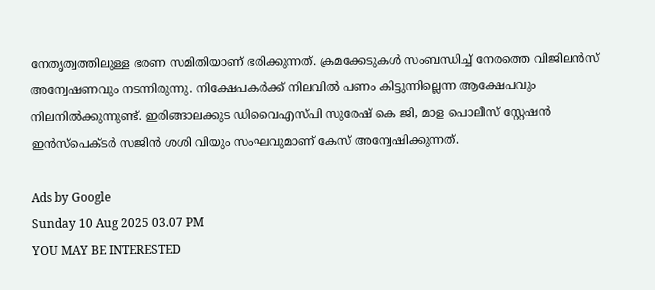നേതൃത്വത്തിലുള്ള ഭരണ സമിതിയാണ് ഭരിക്കുന്നത്. ക്രമക്കേടുകള്‍ സംബന്ധിച്ച് നേരത്തെ വിജിലന്‍സ് അന്വേഷണവും നടന്നിരുന്നു. നിക്ഷേപകര്‍ക്ക് നിലവില്‍ പണം കിട്ടുന്നില്ലെന്ന ആക്ഷേപവും നിലനില്‍ക്കുന്നുണ്ട്. ഇരിങ്ങാലക്കുട ഡിവൈഎസ്പി സുരേഷ് കെ ജി, മാള പൊലീസ് സ്റ്റേഷന്‍ ഇന്‍സ്പെക്ടര്‍ സജിന്‍ ശശി വിയും സംഘവുമാണ് കേസ് അന്വേഷിക്കുന്നത്.

Ads by Google
Sunday 10 Aug 2025 03.07 PM
YOU MAY BE INTERESTED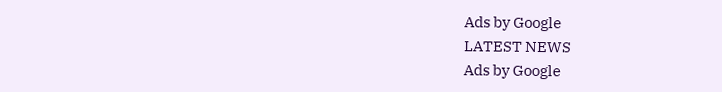Ads by Google
LATEST NEWS
Ads by Google